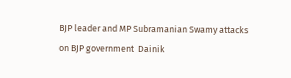BJP leader and MP Subramanian Swamy attacks on BJP government  Dainik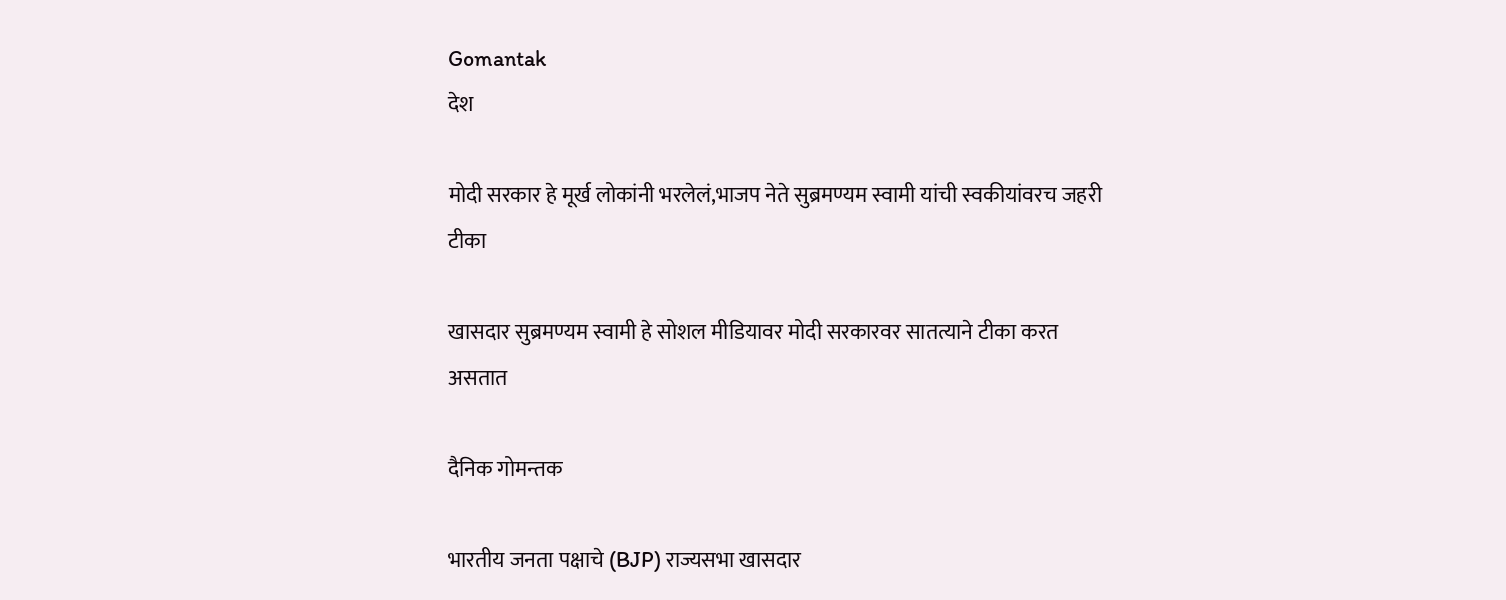Gomantak
देश

मोदी सरकार हे मूर्ख लोकांनी भरलेलं,भाजप नेते सुब्रमण्यम स्वामी यांची स्वकीयांवरच जहरी टीका

खासदार सुब्रमण्यम स्वामी हे सोशल मीडियावर मोदी सरकारवर सातत्याने टीका करत असतात

दैनिक गोमन्तक

भारतीय जनता पक्षाचे (BJP) राज्यसभा खासदार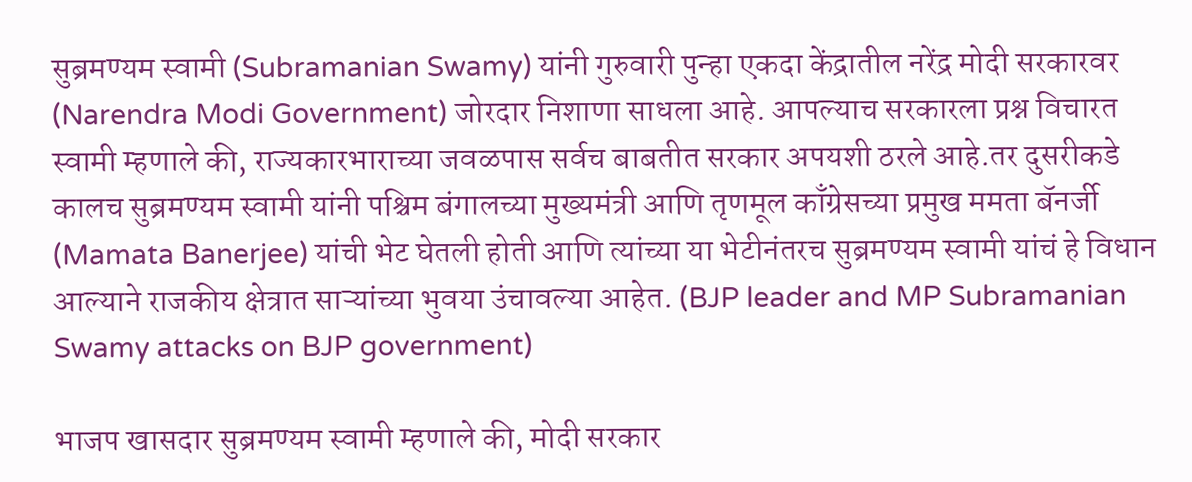सुब्रमण्यम स्वामी (Subramanian Swamy) यांनी गुरुवारी पुन्हा एकदा केंद्रातील नरेंद्र मोदी सरकारवर (Narendra Modi Government) जोरदार निशाणा साधला आहे. आपल्याच सरकारला प्रश्न विचारत स्वामी म्हणाले की, राज्यकारभाराच्या जवळपास सर्वच बाबतीत सरकार अपयशी ठरले आहे.तर दुसरीकडे कालच सुब्रमण्यम स्वामी यांनी पश्चिम बंगालच्या मुख्यमंत्री आणि तृणमूल काँग्रेसच्या प्रमुख ममता बॅनर्जी (Mamata Banerjee) यांची भेट घेतली होती आणि त्यांच्या या भेटीनंतरच सुब्रमण्यम स्वामी यांचं हे विधान आल्याने राजकीय क्षेत्रात साऱ्यांच्या भुवया उंचावल्या आहेत. (BJP leader and MP Subramanian Swamy attacks on BJP government)

भाजप खासदार सुब्रमण्यम स्वामी म्हणाले की, मोदी सरकार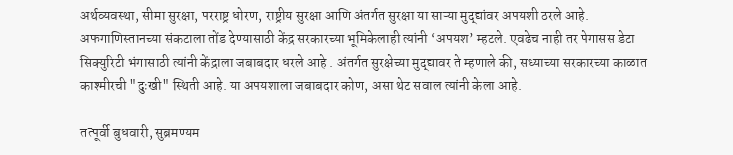अर्थव्यवस्था, सीमा सुरक्षा, परराष्ट्र धोरण, राष्ट्रीय सुरक्षा आणि अंतर्गत सुरक्षा या साऱ्या मुद्द्यांवर अपयशी ठरले आहे. अफगाणिस्तानच्या संकटाला तोंड देण्यासाठी केंद्र सरकारच्या भूमिकेलाही त्यांनी ‘अपयश’ म्हटले. एवढेच नाही तर पेगासस डेटा सिक्युरिटी भंगासाठी त्यांनी केंद्राला जबाबदार धरले आहे . अंतर्गत सुरक्षेच्या मुद्द्यावर ते म्हणाले की, सध्याच्या सरकारच्या काळात काश्मीरची "दुःखी" स्थिती आहे. या अपयशाला जबाबदार कोण, असा थेट सवाल त्यांनी केला आहे.

तत्पूर्वी बुधवारी, सुब्रमण्यम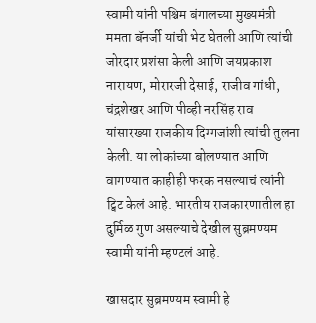स्वामी यांनी पश्चिम बंगालच्या मुख्यमंत्री ममता बॅनर्जी यांची भेट घेतली आणि त्यांची जोरदार प्रशंसा केली आणि जयप्रकाश नारायण, मोरारजी देसाई, राजीव गांधी, चंद्रशेखर आणि पीव्ही नरसिंह राव यांसारख्या राजकीय दिग्गजांशी त्यांची तुलना केली. या लोकांच्या बोलण्यात आणि वागण्यात काहीही फरक नसल्याचं त्यांनी ट्विट केलं आहे. भारतीय राजकारणातील हा दुर्मिळ गुण असल्याचे देखील सुब्रमण्यम स्वामी यांनी म्हण्टलं आहे.

खासदार सुब्रमण्यम स्वामी हे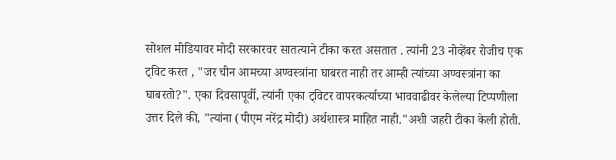सोशल मीडियावर मोदी सरकारवर सातत्याने टीका करत असतात . त्यांनी 23 नोव्हेंबर रोजीच एक ट्विट करत , "जर चीन आमच्या अण्वस्त्रांना घाबरत नाही तर आम्ही त्यांच्या अण्वस्त्रांना का घाबरतो?". एका दिवसापूर्वी, त्यांनी एका ट्विटर वापरकर्त्याच्या भाववाढीवर केलेल्या टिप्पणीला उत्तर दिले की, "त्यांना (पीएम नरेंद्र मोदी) अर्थशास्त्र माहित नाही."अशी जहरी टीका केली होती.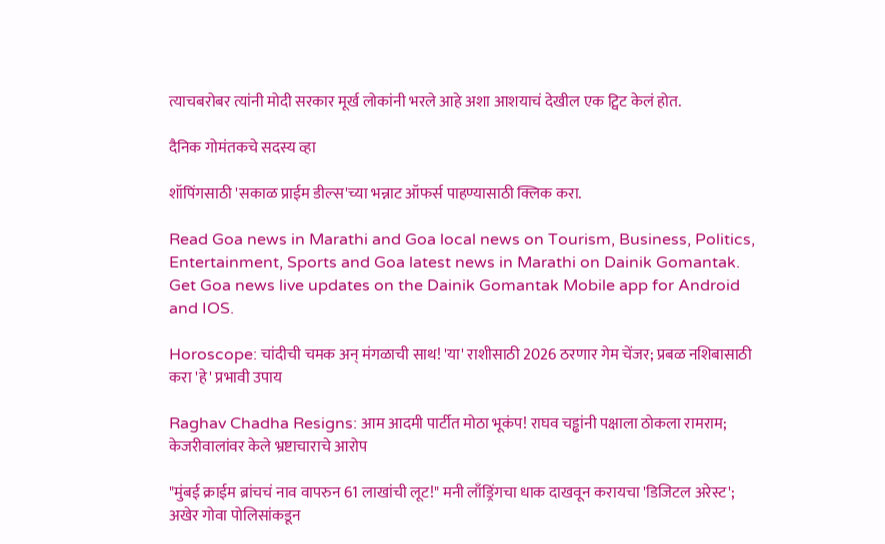त्याचबरोबर त्यांनी मोदी सरकार मूर्ख लोकांनी भरले आहे अशा आशयाचं देखील एक ट्विट केलं होत.

दैनिक गोमंतकचे सदस्य व्हा

शॉपिंगसाठी 'सकाळ प्राईम डील्स'च्या भन्नाट ऑफर्स पाहण्यासाठी क्लिक करा.

Read Goa news in Marathi and Goa local news on Tourism, Business, Politics, Entertainment, Sports and Goa latest news in Marathi on Dainik Gomantak. Get Goa news live updates on the Dainik Gomantak Mobile app for Android and IOS.

Horoscope: चांदीची चमक अन् मंगळाची साथ! 'या' राशीसाठी 2026 ठरणार गेम चेंजर; प्रबळ नशिबासाठी करा 'हे' प्रभावी उपाय

Raghav Chadha Resigns: आम आदमी पार्टीत मोठा भूकंप! राघव चड्ढांनी पक्षाला ठोकला रामराम; केजरीवालांवर केले भ्रष्टाचाराचे आरोप

"मुंबई क्राईम ब्रांचचं नाव वापरुन 61 लाखांची लूट!" मनी लाँड्रिंगचा धाक दाखवून करायचा 'डिजिटल अरेस्ट'; अखेर गोवा पोलिसांकडून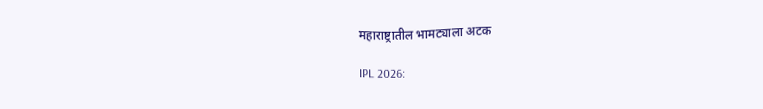महाराष्ट्रातील भामट्याला अटक

IPL 2026: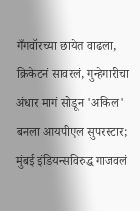गँगवॉरच्या छायेत वाढला, क्रिकेटनं सावरलं, गुन्हेगारीचा अंधार मागं सोडून 'अकिल' बनला आयपीएल सुपरस्टार; मुंबई इंडियन्सविरुद्ध गाजवलं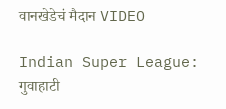वानखेडेचं मैदान VIDEO

Indian Super League: गुवाहाटी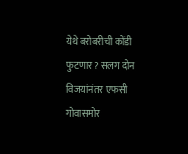येथे बरोबरीची कोंडी फुटणार? सलग दोन विजयांनंतर एफसी गोवासमोर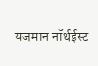यजमान नॉर्थईस्ट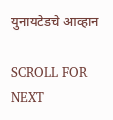युनायटेडचे आव्हान

SCROLL FOR NEXT